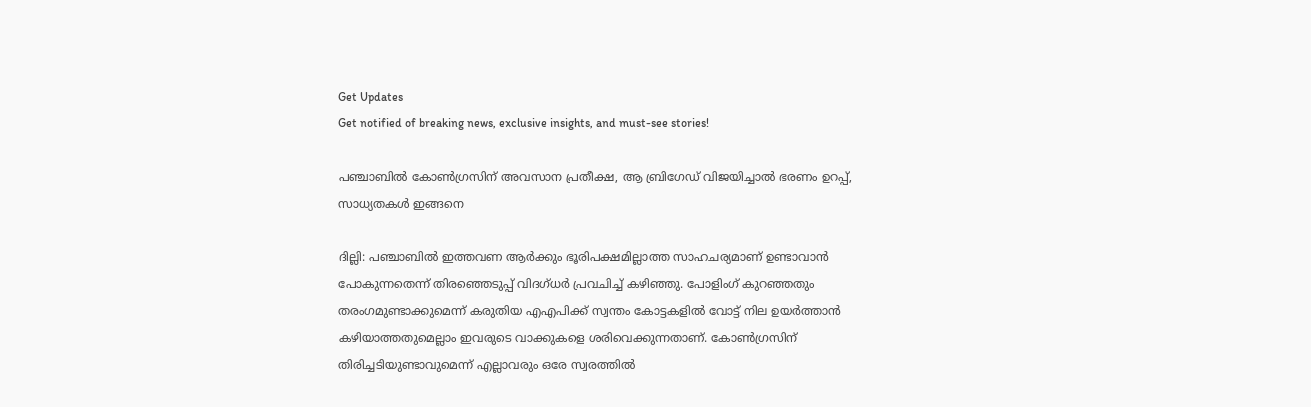Get Updates
Get notified of breaking news, exclusive insights, and must-see stories!

പഞ്ചാബില്‍ കോണ്‍ഗ്രസിന് അവസാന പ്രതീക്ഷ, ആ ബ്രിഗേഡ് വിജയിച്ചാല്‍ ഭരണം ഉറപ്പ്, സാധ്യതകള്‍ ഇങ്ങനെ

ദില്ലി: പഞ്ചാബില്‍ ഇത്തവണ ആര്‍ക്കും ഭൂരിപക്ഷമില്ലാത്ത സാഹചര്യമാണ് ഉണ്ടാവാന്‍ പോകുന്നതെന്ന് തിരഞ്ഞെടുപ്പ് വിദഗ്ധര്‍ പ്രവചിച്ച് കഴിഞ്ഞു. പോളിംഗ് കുറഞ്ഞതും തരംഗമുണ്ടാക്കുമെന്ന് കരുതിയ എഎപിക്ക് സ്വന്തം കോട്ടകളില്‍ വോട്ട് നില ഉയര്‍ത്താന്‍ കഴിയാത്തതുമെല്ലാം ഇവരുടെ വാക്കുകളെ ശരിവെക്കുന്നതാണ്. കോണ്‍ഗ്രസിന് തിരിച്ചടിയുണ്ടാവുമെന്ന് എല്ലാവരും ഒരേ സ്വരത്തില്‍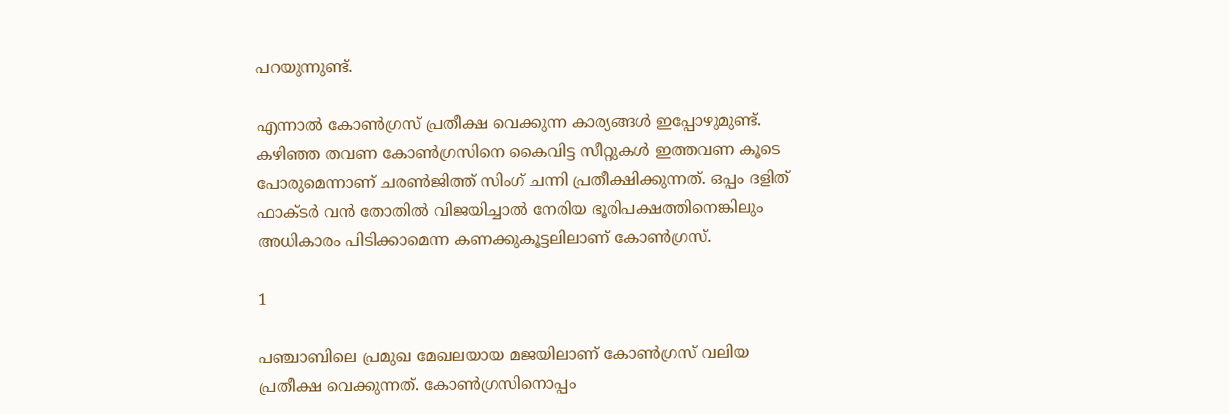പറയുന്നുണ്ട്.

എന്നാല്‍ കോണ്‍ഗ്രസ് പ്രതീക്ഷ വെക്കുന്ന കാര്യങ്ങള്‍ ഇപ്പോഴുമുണ്ട്. കഴിഞ്ഞ തവണ കോണ്‍ഗ്രസിനെ കൈവിട്ട സീറ്റുകള്‍ ഇത്തവണ കൂടെ പോരുമെന്നാണ് ചരണ്‍ജിത്ത് സിംഗ് ചന്നി പ്രതീക്ഷിക്കുന്നത്. ഒപ്പം ദളിത് ഫാക്ടര്‍ വന്‍ തോതില്‍ വിജയിച്ചാല്‍ നേരിയ ഭൂരിപക്ഷത്തിനെങ്കിലും അധികാരം പിടിക്കാമെന്ന കണക്കുകൂട്ടലിലാണ് കോണ്‍ഗ്രസ്.

1

പഞ്ചാബിലെ പ്രമുഖ മേഖലയായ മജയിലാണ് കോണ്‍ഗ്രസ് വലിയ പ്രതീക്ഷ വെക്കുന്നത്. കോണ്‍ഗ്രസിനൊപ്പം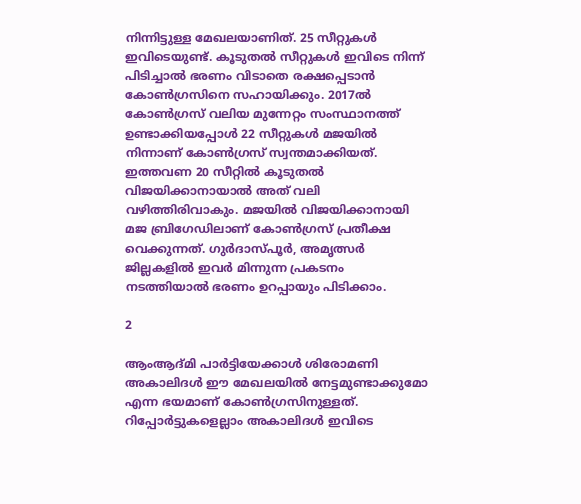നിന്നിട്ടുള്ള മേഖലയാണിത്. 25 സീറ്റുകള്‍ ഇവിടെയുണ്ട്. കൂടുതല്‍ സീറ്റുകള്‍ ഇവിടെ നിന്ന് പിടിച്ചാല്‍ ഭരണം വിടാതെ രക്ഷപ്പെടാന്‍ കോണ്‍ഗ്രസിനെ സഹായിക്കും. 2017ല്‍ കോണ്‍ഗ്രസ് വലിയ മുന്നേറ്റം സംസ്ഥാനത്ത് ഉണ്ടാക്കിയപ്പോള്‍ 22 സീറ്റുകള്‍ മജയില്‍ നിന്നാണ് കോണ്‍ഗ്രസ് സ്വന്തമാക്കിയത്. ഇത്തവണ 20 സീറ്റില്‍ കൂടുതല്‍ വിജയിക്കാനായാല്‍ അത് വലി വഴിത്തിരിവാകും. മജയില്‍ വിജയിക്കാനായി മജ ബ്രിഗേഡിലാണ് കോണ്‍ഗ്രസ് പ്രതീക്ഷ വെക്കുന്നത്. ഗുര്‍ദാസ്പൂര്‍, അമൃത്സര്‍ ജില്ലകളില്‍ ഇവര്‍ മിന്നുന്ന പ്രകടനം നടത്തിയാല്‍ ഭരണം ഉറപ്പായും പിടിക്കാം.

2

ആംആദ്മി പാര്‍ട്ടിയേക്കാള്‍ ശിരോമണി അകാലിദള്‍ ഈ മേഖലയില്‍ നേട്ടമുണ്ടാക്കുമോ എന്ന ഭയമാണ് കോണ്‍ഗ്രസിനുള്ളത്. റിപ്പോര്‍ട്ടുകളെല്ലാം അകാലിദള്‍ ഇവിടെ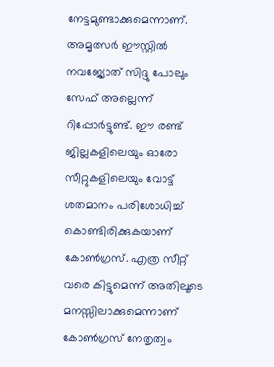നേട്ടമുണ്ടാക്കുമെന്നാണ്. അമൃത്സര്‍ ഈസ്റ്റില്‍ നവജ്യോത് സിദ്ദു പോലും സേഫ് അല്ലെന്ന് റിപ്പോര്‍ട്ടുണ്ട്. ഈ രണ്ട് ജില്ലകളിലെയും ഓരോ സീറ്റുകളിലെയും വോട്ട് ശതമാനം പരിശോധിച്ച് കൊണ്ടിരിക്കുകയാണ് കോണ്‍ഗ്രസ്. എത്ര സീറ്റ് വരെ കിട്ടുമെന്ന് അതിലൂടെ മനസ്സിലാക്കുമെന്നാണ് കോണ്‍ഗ്രസ് നേതൃത്വം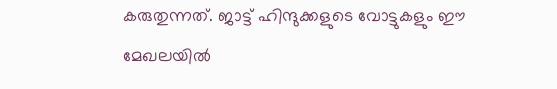കരുതുന്നത്. ജാട്ട് ഹിന്ദുക്കളുടെ വോട്ടുകളും ഈ മേഖലയില്‍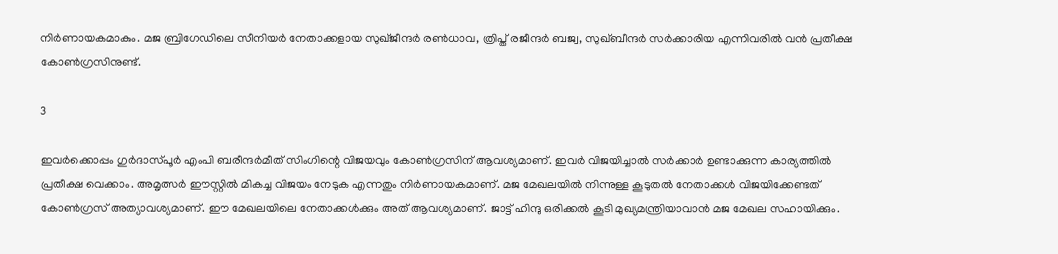നിര്‍ണായകമാകും. മജ ബ്രിഗേഡിലെ സീനിയര്‍ നേതാക്കളായ സുഖ്ജീന്ദര്‍ രണ്‍ധാവ, ത്രിപ്ത് രജീന്ദര്‍ ബജ്വ, സുഖ്ബീന്ദര്‍ സര്‍ക്കാരിയ എന്നിവരില്‍ വന്‍ പ്രതീക്ഷ കോണ്‍ഗ്രസിനുണ്ട്.

3

ഇവര്‍ക്കൊപ്പം ഗുര്‍ദാസ്പൂര്‍ എംപി ബരീന്ദര്‍മീത് സിംഗിന്റെ വിജയവും കോണ്‍ഗ്രസിന് ആവശ്യമാണ്. ഇവര്‍ വിജയിച്ചാല്‍ സര്‍ക്കാര്‍ ഉണ്ടാക്കുന്ന കാര്യത്തില്‍ പ്രതീക്ഷ വെക്കാം. അമൃത്സര്‍ ഈസ്റ്റില്‍ മികച്ച വിജയം നേടുക എന്നതും നിര്‍ണായകമാണ്. മജ മേഖലയില്‍ നിന്നുള്ള കൂടുതല്‍ നേതാക്കള്‍ വിജയിക്കേണ്ടത് കോണ്‍ഗ്രസ് അത്യാവശ്യമാണ്. ഈ മേഖലയിലെ നേതാക്കള്‍ക്കും അത് ആവശ്യമാണ്. ജാട്ട് ഹിന്ദു ഒരിക്കല്‍ കൂടി മുഖ്യമന്ത്രിയാവാന്‍ മജ മേഖല സഹായിക്കും.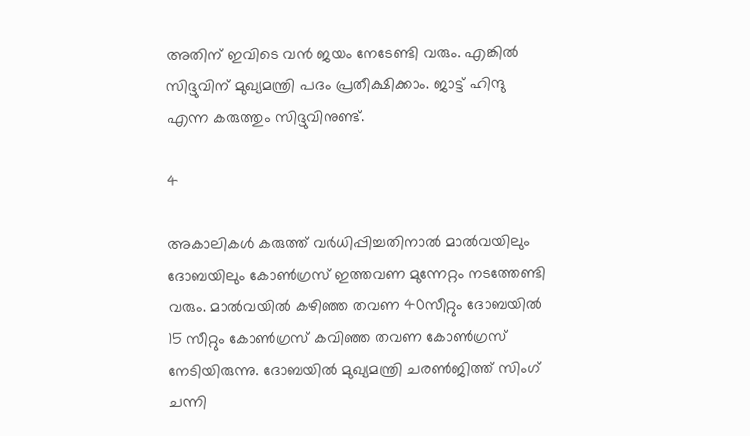അതിന് ഇവിടെ വന്‍ ജയം നേടേണ്ടി വരും. എങ്കില്‍ സിദ്ദുവിന് മുഖ്യമന്ത്രി പദം പ്രതീക്ഷിക്കാം. ജാട്ട് ഹിന്ദു എന്ന കരുത്തും സിദ്ദുവിനുണ്ട്.

4

അകാലികള്‍ കരുത്ത് വര്‍ധിപ്പിച്ചതിനാല്‍ മാല്‍വയിലും ദോബയിലും കോണ്‍ഗ്രസ് ഇത്തവണ മുന്നേറ്റം നടത്തേണ്ടി വരും. മാല്‍വയില്‍ കഴിഞ്ഞ തവണ 40സീറ്റും ദോബയില്‍ 15 സീറ്റും കോണ്‍ഗ്രസ് കവിഞ്ഞ തവണ കോണ്‍ഗ്രസ് നേടിയിരുന്നു. ദോബയില്‍ മുഖ്യമന്ത്രി ചരണ്‍ജിത്ത് സിംഗ് ചന്നി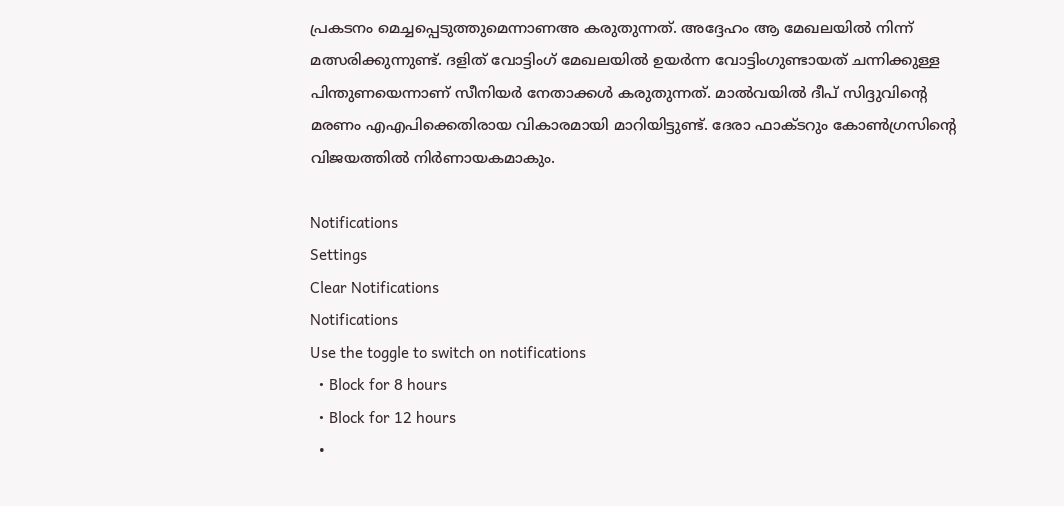പ്രകടനം മെച്ചപ്പെടുത്തുമെന്നാണഅ കരുതുന്നത്. അദ്ദേഹം ആ മേഖലയില്‍ നിന്ന് മത്സരിക്കുന്നുണ്ട്. ദളിത് വോട്ടിംഗ് മേഖലയില്‍ ഉയര്‍ന്ന വോട്ടിംഗുണ്ടായത് ചന്നിക്കുള്ള പിന്തുണയെന്നാണ് സീനിയര്‍ നേതാക്കള്‍ കരുതുന്നത്. മാല്‍വയില്‍ ദീപ് സിദ്ദുവിന്റെ മരണം എഎപിക്കെതിരായ വികാരമായി മാറിയിട്ടുണ്ട്. ദേരാ ഫാക്ടറും കോണ്‍ഗ്രസിന്റെ വിജയത്തില്‍ നിര്‍ണായകമാകും.

Notifications
Settings
Clear Notifications
Notifications
Use the toggle to switch on notifications
  • Block for 8 hours
  • Block for 12 hours
  •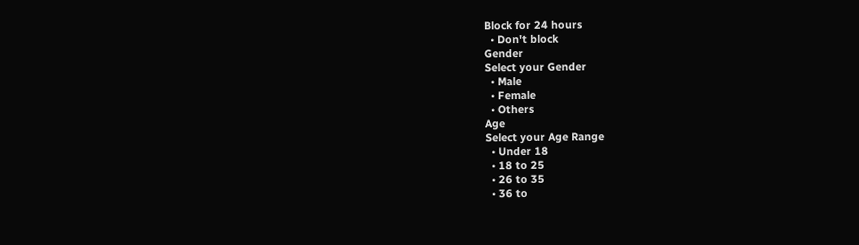Block for 24 hours
  • Don't block
Gender
Select your Gender
  • Male
  • Female
  • Others
Age
Select your Age Range
  • Under 18
  • 18 to 25
  • 26 to 35
  • 36 to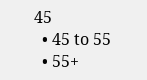45
  • 45 to 55
  • 55+